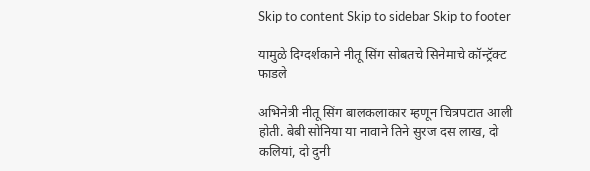Skip to content Skip to sidebar Skip to footer

यामुळे दिग्दर्शकाने नीतू सिंग सोबतचे सिनेमाचे कॉन्ट्रॅक्ट फाडले

अभिनेत्री नीतू सिंग बालकलाकार म्हणून चित्रपटात आली होती. बेबी सोनिया या नावाने तिने सुरज दस लाख, दो कलियां, दो दुनी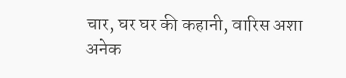चार, घर घर की कहानी, वारिस अशा अनेक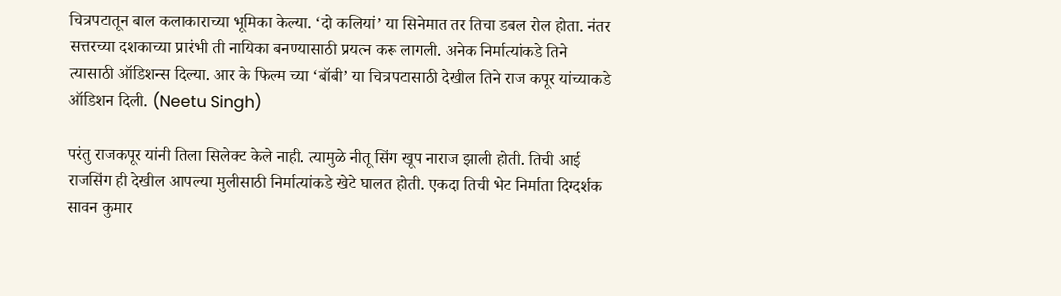चित्रपटातून बाल कलाकाराच्या भूमिका केल्या. ‘दो कलियां’ या सिनेमात तर तिचा डबल रोल होता. नंतर सत्तरच्या दशकाच्या प्रारंभी ती नायिका बनण्यासाठी प्रयत्न करू लागली. अनेक निर्मात्यांकडे तिने त्यासाठी ऑडिशन्स दिल्या. आर के फिल्म च्या ‘बॉबी’ या चित्रपटासाठी देखील तिने राज कपूर यांच्याकडे ऑडिशन दिली. (Neetu Singh)

परंतु राजकपूर यांनी तिला सिलेक्ट केले नाही. त्यामुळे नीतू सिंग खूप नाराज झाली होती. तिची आई राजसिंग ही देखील आपल्या मुलीसाठी निर्मात्यांकडे खेटे घालत होती. एकदा तिची भेट निर्माता दिग्दर्शक सावन कुमार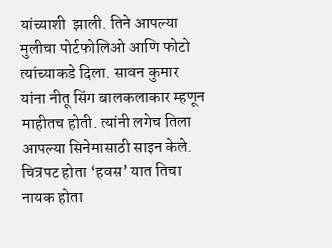यांच्याशी  झाली. तिने आपल्या मुलीचा पोर्टफोलिओ आणि फोटो त्यांच्याकडे दिला. सावन कुमार यांना नीतू सिंग बालकलाकार म्हणून माहीतच होती. त्यांनी लगेच तिला आपल्या सिनेमासाठी साइन केले. चित्रपट होता ‘हवस’ यात तिचा नायक होता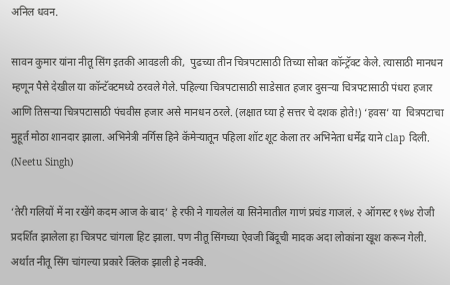अनिल धवन.

सावन कुमार यांना नीतू सिंग इतकी आवडली की,  पुढच्या तीन चित्रपटासाठी तिच्या सोबत कॉन्ट्रॅक्ट केले. त्यासाठी मानधन म्हणून पैसे देखील या कॉन्टॅक्टमध्ये ठरवले गेले. पहिल्या चित्रपटासाठी साडेसात हजार दुसऱ्या चित्रपटासाठी पंधरा हजार  आणि तिसऱ्या चित्रपटासाठी पंचवीस हजार असे मानधन ठरले. (लक्षात घ्या हे सत्तर चे दशक होते!) ‘हवस’ या  चित्रपटाचा मुहूर्त मोठा शानदार झाला. अभिनेत्री नर्गिस हिने कॅमेऱ्यातून पहिला शॉट शूट केला तर अभिनेता धर्मेंद्र याने clap दिली. (Neetu Singh)

‘तेरी गलियों में ना रखेंगे कदम आज के बाद’ हे रफी ने गायलेलं या सिनेमातील गाणं प्रचंड गाजलं. २ ऑगस्ट १९७४ रोजी प्रदर्शित झालेला हा चित्रपट चांगला हिट झाला. पण नीतू सिंगच्या ऐवजी बिंदूची मादक अदा लोकांना खूश करून गेली. अर्थात नीतू सिंग चांगल्या प्रकारे क्लिक झाली हे नक्की.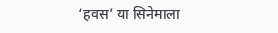‘हवस’ या सिनेमाला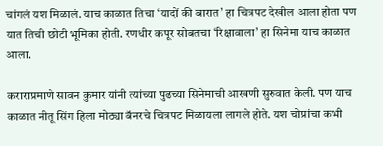चांगलं यश मिळालं. याच काळात तिचा ‘यादों की बारात’ हा चित्रपट देखील आला होता पण यात तिची छोटी भूमिका होती. रणधीर कपूर सोबतचा ‘रिक्षावाला’ हा सिनेमा याच काळात आला.

कराराप्रमाणे सावन कुमार यांनी त्यांच्या पुढच्या सिनेमाची आखणी सुरुवात केली. पण याच काळात नीतू सिंग हिला मोठ्या बॅनरचे चित्रपट मिळायला लागले होते. यश चोप्रांचा कभी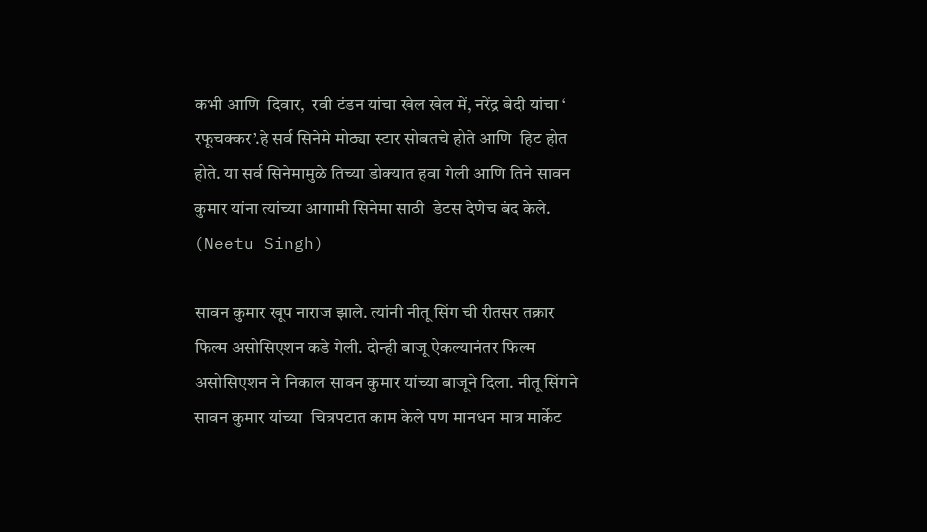कभी आणि  दिवार,  रवी टंडन यांचा खेल खेल में, नरेंद्र बेदी यांचा ‘ रफूचक्कर’.हे सर्व सिनेमे मोठ्या स्टार सोबतचे होते आणि  हिट होत होते. या सर्व सिनेमामुळे तिच्या डोक्यात हवा गेली आणि तिने सावन कुमार यांना त्यांच्या आगामी सिनेमा साठी  डेटस देणेच बंद केले.  (Neetu Singh)

सावन कुमार खूप नाराज झाले. त्यांनी नीतू सिंग ची रीतसर तक्रार फिल्म असोसिएशन कडे गेली. दोन्ही बाजू ऐकल्यानंतर फिल्म असोसिएशन ने निकाल सावन कुमार यांच्या बाजूने दिला. नीतू सिंगने सावन कुमार यांच्या  चित्रपटात काम केले पण मानधन मात्र मार्केट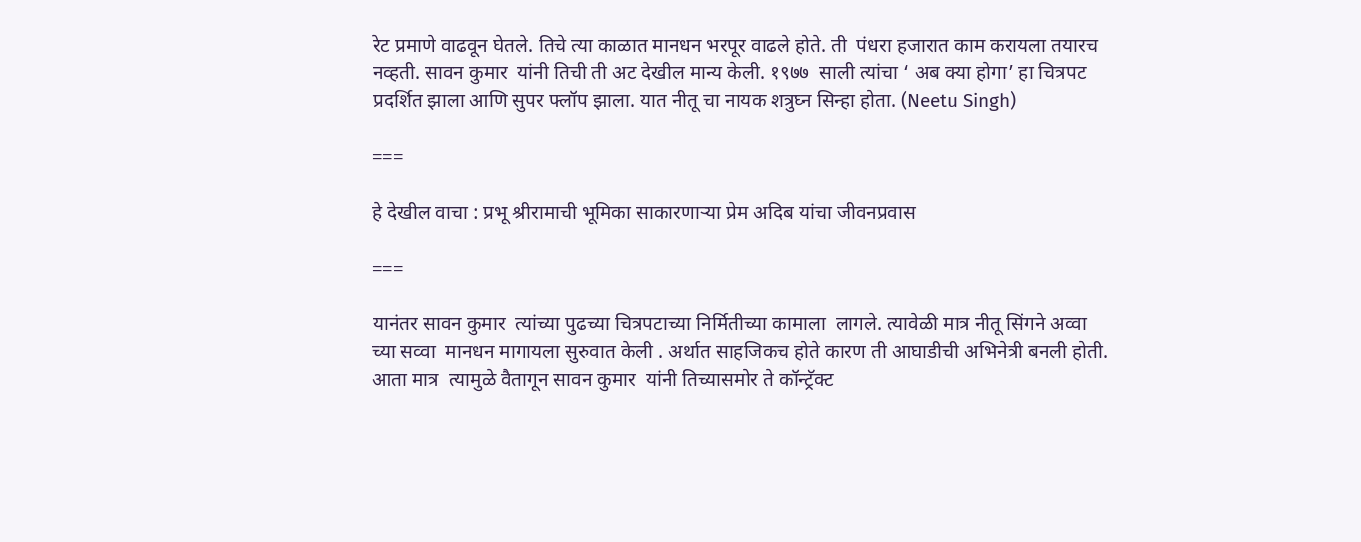रेट प्रमाणे वाढवून घेतले. तिचे त्या काळात मानधन भरपूर वाढले होते. ती  पंधरा हजारात काम करायला तयारच  नव्हती. सावन कुमार  यांनी तिची ती अट देखील मान्य केली. १९७७  साली त्यांचा ‘ अब क्या होगा’ हा चित्रपट प्रदर्शित झाला आणि सुपर फ्लॉप झाला. यात नीतू चा नायक शत्रुघ्न सिन्हा होता. (Neetu Singh)

===

हे देखील वाचा : प्रभू श्रीरामाची भूमिका साकारणाऱ्या प्रेम अदिब यांचा जीवनप्रवास

===

यानंतर सावन कुमार  त्यांच्या पुढच्या चित्रपटाच्या निर्मितीच्या कामाला  लागले. त्यावेळी मात्र नीतू सिंगने अव्वा च्या सव्वा  मानधन मागायला सुरुवात केली . अर्थात साहजिकच होते कारण ती आघाडीची अभिनेत्री बनली होती. आता मात्र  त्यामुळे वैतागून सावन कुमार  यांनी तिच्यासमोर ते कॉन्ट्रॅक्ट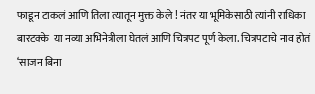फाडून टाकलं आणि तिला त्यातून मुक्त केले ! नंतर या भूमिकेसाठी त्यांनी राधिका बारटक्के  या नव्या अभिनेत्रीला घेतलं आणि चित्रपट पूर्ण केला. चित्रपटाचे नाव होतं ‘साजन बिना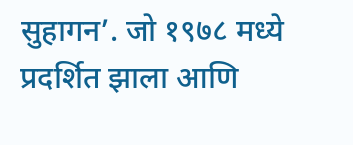सुहागन’. जो १९७८ मध्ये प्रदर्शित झाला आणि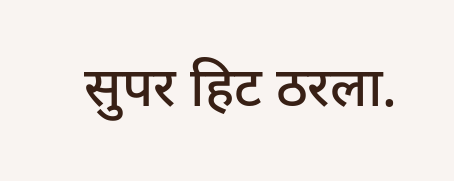सुपर हिट ठरला.